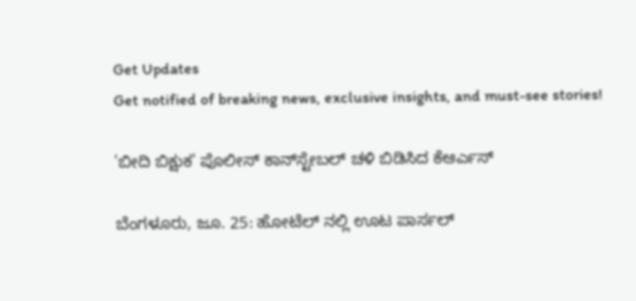Get Updates
Get notified of breaking news, exclusive insights, and must-see stories!

'ಬೀದಿ ಬಿಕ್ಷುಕ' ಪೊಲೀಸ್ ಕಾನ್‌ಸ್ಟೇಬಲ್ ಚಳಿ ಬಿಡಿಸಿದ ಕೆಆರ್ಎಸ್

ಬೆಂಗಳೂರು, ಜೂ. 25: ಹೋಟೆಲ್ ನಲ್ಲಿ ಊಟ ಪಾರ್ಸಲ್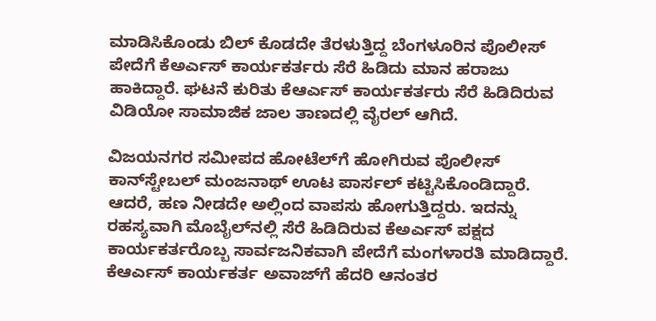ಮಾಡಿಸಿಕೊಂಡು ಬಿಲ್ ಕೊಡದೇ ತೆರಳುತ್ತಿದ್ದ ಬೆಂಗಳೂರಿನ ಪೊಲೀಸ್ ಪೇದೆಗೆ ಕೆಅರ್ಎಸ್ ಕಾರ್ಯಕರ್ತರು ಸೆರೆ ಹಿಡಿದು ಮಾನ ಹರಾಜು ಹಾಕಿದ್ದಾರೆ. ಘಟನೆ ಕುರಿತು ಕೆಆರ್ಎಸ್ ಕಾರ್ಯಕರ್ತರು ಸೆರೆ ಹಿಡಿದಿರುವ ವಿಡಿಯೋ ಸಾಮಾಜಿಕ ಜಾಲ ತಾಣದಲ್ಲಿ ವೈರಲ್ ಆಗಿದೆ.

ವಿಜಯನಗರ ಸಮೀಪದ ಹೋಟೆಲ್‌ಗೆ ಹೋಗಿರುವ ಪೊಲೀಸ್ ಕಾನ್‌ಸ್ಟೇಬಲ್ ಮಂಜನಾಥ್ ಊಟ ಪಾರ್ಸಲ್ ಕಟ್ಟಿಸಿಕೊಂಡಿದ್ದಾರೆ. ಆದರೆ, ಹಣ ನೀಡದೇ ಅಲ್ಲಿಂದ ವಾಪಸು ಹೋಗುತ್ತಿದ್ದರು. ಇದನ್ನು ರಹಸ್ಯವಾಗಿ ಮೊಬೈಲ್‌ನಲ್ಲಿ ಸೆರೆ ಹಿಡಿದಿರುವ ಕೆಅರ್ಎಸ್ ಪಕ್ಷದ ಕಾರ್ಯಕರ್ತರೊಬ್ಬ ಸಾರ್ವಜನಿಕವಾಗಿ ಪೇದೆಗೆ ಮಂಗಳಾರತಿ ಮಾಡಿದ್ದಾರೆ. ಕೆಆರ್ಎಸ್ ಕಾರ್ಯಕರ್ತ ಅವಾಜ್‌ಗೆ ಹೆದರಿ ಆನಂತರ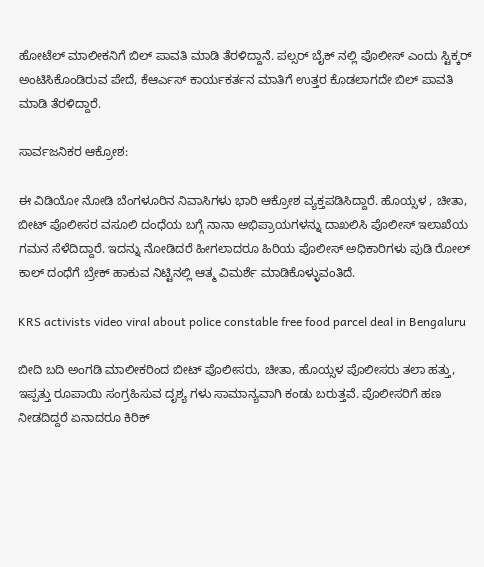ಹೋಟೆಲ್ ಮಾಲೀಕನಿಗೆ ಬಿಲ್ ಪಾವತಿ ಮಾಡಿ ತೆರಳಿದ್ದಾನೆ. ಪಲ್ಸರ್ ಬೈಕ್ ನಲ್ಲಿ ಪೊಲೀಸ್ ಎಂದು ಸ್ಟಿಕ್ಕರ್ ಅಂಟಿಸಿಕೊಂಡಿರುವ ಪೇದೆ, ಕೆಆರ್ಎಸ್ ಕಾರ್ಯಕರ್ತನ ಮಾತಿಗೆ ಉತ್ತರ ಕೊಡಲಾಗದೇ ಬಿಲ್ ಪಾವತಿ ಮಾಡಿ ತೆರಳಿದ್ದಾರೆ.

ಸಾರ್ವಜನಿಕರ ಆಕ್ರೋಶ:

ಈ ವಿಡಿಯೋ ನೋಡಿ ಬೆಂಗಳೂರಿನ ನಿವಾಸಿಗಳು ಭಾರಿ ಆಕ್ರೋಶ ವ್ಯಕ್ತಪಡಿಸಿದ್ದಾರೆ. ಹೊಯ್ಸಳ , ಚೀತಾ, ಬೀಟ್ ಪೊಲೀಸರ ವಸೂಲಿ ದಂಧೆಯ ಬಗ್ಗೆ ನಾನಾ ಅಭಿಪ್ರಾಯಗಳನ್ನು ದಾಖಲಿಸಿ ಪೊಲೀಸ್ ಇಲಾಖೆಯ ಗಮನ ಸೆಳೆದಿದ್ದಾರೆ. ಇದನ್ನು ನೋಡಿದರೆ ಹೀಗಲಾದರೂ ಹಿರಿಯ ಪೊಲೀಸ್ ಅಧಿಕಾರಿಗಳು ಪುಡಿ ರೋಲ್ ಕಾಲ್ ದಂಧೆಗೆ ಬ್ರೇಕ್ ಹಾಕುವ ನಿಟ್ಟಿನಲ್ಲಿ ಆತ್ಮ ವಿಮರ್ಶೆ ಮಾಡಿಕೊಳ್ಳುವಂತಿದೆ.

KRS activists video viral about police constable free food parcel deal in Bengaluru

ಬೀದಿ ಬದಿ ಅಂಗಡಿ ಮಾಲೀಕರಿಂದ ಬೀಟ್ ಪೊಲೀಸರು, ಚೀತಾ, ಹೊಯ್ಸಳ ಪೊಲೀಸರು ತಲಾ ಹತ್ತು, ಇಪ್ಪತ್ತು ರೂಪಾಯಿ ಸಂಗ್ರಹಿಸುವ ದೃಶ್ಯ ಗಳು ಸಾಮಾನ್ಯವಾಗಿ ಕಂಡು ಬರುತ್ತವೆ. ಪೊಲೀಸರಿಗೆ ಹಣ ನೀಡದಿದ್ದರೆ ಏನಾದರೂ ಕಿರಿಕ್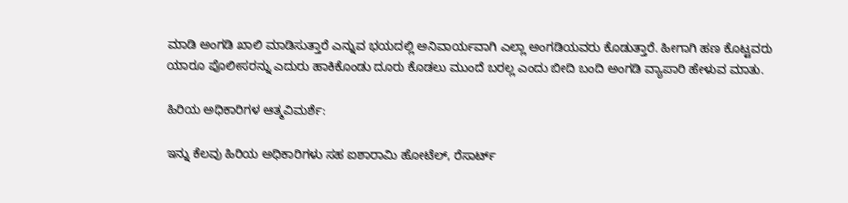ಮಾಡಿ ಅಂಗಡಿ ಖಾಲಿ ಮಾಡಿಸುತ್ತಾರೆ ಎನ್ನುವ ಭಯದಲ್ಲಿ ಅನಿವಾರ್ಯವಾಗಿ ಎಲ್ಲಾ ಅಂಗಡಿಯವರು ಕೊಡುತ್ತಾರೆ. ಹೀಗಾಗಿ ಹಣ ಕೊಟ್ಟವರು ಯಾರೂ ಪೊಲೀಸರನ್ನು ಎದುರು ಹಾಕಿಕೊಂಡು ದೂರು ಕೊಡಲು ಮುಂದೆ ಬರಲ್ಲ ಎಂದು ಬೀದಿ ಬಂದಿ ಅಂಗಡಿ ವ್ಯಾಪಾರಿ ಹೇಳುವ ಮಾತು.

ಹಿರಿಯ ಅಧಿಕಾರಿಗಳ ಆತ್ಮವಿಮರ್ಶೆ:

ಇನ್ನು ಕೆಲವು ಹಿರಿಯ ಅಧಿಕಾರಿಗಳು ಸಹ ಐಶಾರಾಮಿ ಹೋಟೆಲ್, ರೆಸಾರ್ಟ್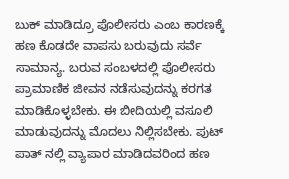ಬುಕ್ ಮಾಡಿದ್ರೂ ಪೊಲೀಸರು ಎಂಬ ಕಾರಣಕ್ಕೆ ಹಣ ಕೊಡದೇ ವಾಪಸು ಬರುವುದು ಸರ್ವೆ ಸಾಮಾನ್ಯ. ಬರುವ ಸಂಬಳದಲ್ಲಿ ಪೊಲೀಸರು ಪ್ರಾಮಾಣಿಕ ಜೀವನ ನಡೆಸುವುದನ್ನು ಕರಗತ ಮಾಡಿಕೊಳ್ಳಬೇಕು. ಈ ಬೀದಿಯಲ್ಲಿ ವಸೂಲಿ ಮಾಡುವುದನ್ನು ಮೊದಲು ನಿಲ್ಲಿಸಬೇಕು. ಪುಟ್ ಪಾತ್ ನಲ್ಲಿ ವ್ಯಾಪಾರ ಮಾಡಿದವರಿಂದ ಹಣ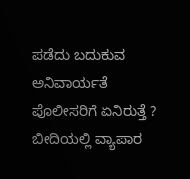ಪಡೆದು ಬದುಕುವ ಅನಿವಾರ್ಯತೆ ಪೊಲೀಸರಿಗೆ ಏನಿರುತ್ತೆ ? ಬೀದಿಯಲ್ಲಿ ವ್ಯಾಪಾರ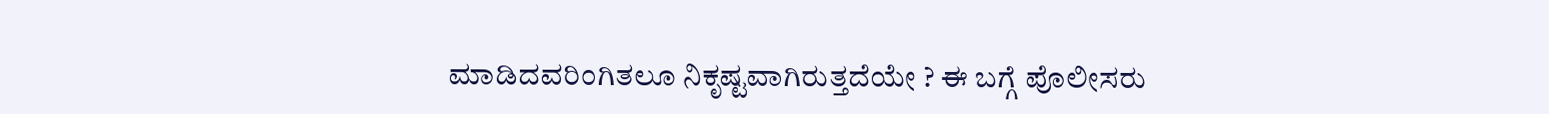ಮಾಡಿದವರಿಂಗಿತಲೂ ನಿಕೃಷ್ಟವಾಗಿರುತ್ತದೆಯೇ ? ಈ ಬಗ್ಗೆ ಪೊಲೀಸರು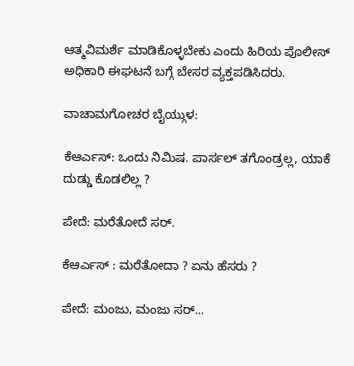ಆತ್ಮವಿಮರ್ಶೆ ಮಾಡಿಕೊಳ್ಳಬೇಕು ಎಂದು ಹಿರಿಯ ಪೊಲೀಸ್ ಅಧಿಕಾರಿ ಈಘಟನೆ ಬಗ್ಗೆ ಬೇಸರ ವ್ಯಕ್ತಪಡಿಸಿದರು.

ವಾಚಾಮಗೋಚರ ಬೈಯ್ಗುಳ:

ಕೆಆರ್ಎಸ್: ಒಂದು ನಿಮಿಷ. ಪಾರ್ಸಲ್ ತಗೊಂಡ್ರಲ್ಲ, ಯಾಕೆ ದುಡ್ಡು ಕೊಡಲಿಲ್ಲ ?

ಪೇದೆ: ಮರೆತೋದೆ ಸರ್.

ಕೆಆರ್ಎಸ್ : ಮರೆತೋದಾ ? ಏನು ಹೆಸರು ?

ಪೇದೆ: ಮಂಜು, ಮಂಜು ಸರ್...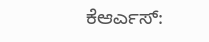ಕೆಆರ್ಎಸ್: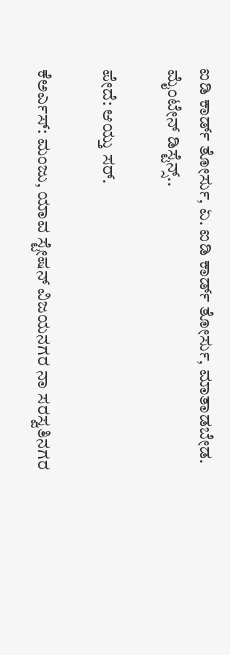ಐಡಿ ಕಾರ್ಡ್ ತೋರ್ಸು, ಏ. ಐಡಿ ಕಾರ್ಡ್ ತೋರ್ಸು, ಮಾತಾಡಬೇಡ. ಮೈಂಟೇನ್ ಡಿಸ್ಟೆನ್ಸ್..

ಪೇದೆ: ಆಯ್ತು ಸರ್.

ಕೆಅರ್ಎಸ್: ಮಂಜು, ಯಾವ ಸ್ಟೇಷನ್ ವಿಜಯನಗರ ನಾ ಸರಸ್ವತಿನಗರ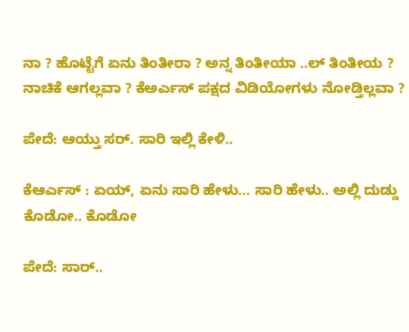ನಾ ? ಹೊಟ್ಟೆಗೆ ಏನು ತಿಂತೀರಾ ? ಅನ್ನ ತಿಂತೀಯಾ ..ಲ್ ತಿಂತೀಯ ? ನಾಚಿಕೆ ಆಗಲ್ಲವಾ ? ಕೆಅರ್ಎಸ್ ಪಕ್ಷದ ವಿಡಿಯೋಗಳು ನೋಡ್ತಿಲ್ಲವಾ ?

ಪೇದೆ: ಆಯ್ತು ಸರ್. ಸಾರಿ ಇಲ್ಲಿ ಕೇಳಿ..

ಕೆಆರ್ಎಸ್ : ಏಯ್, ಏನು ಸಾರಿ ಹೇಳು... ಸಾರಿ ಹೇಳು.. ಅಲ್ಲಿ ದುಡ್ಡು ಕೊಡೋ.. ಕೊಡೋ

ಪೇದೆ: ಸಾರ್..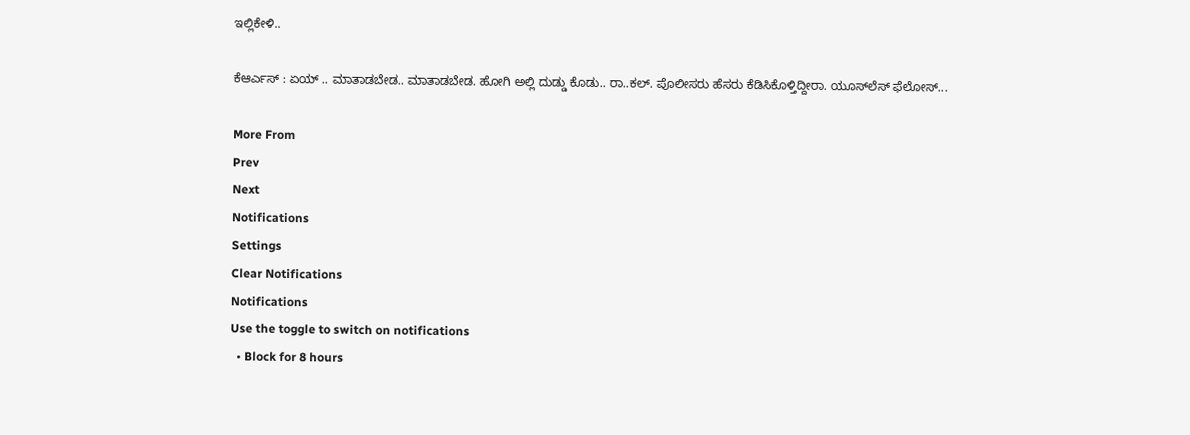ಇಲ್ಲಿಕೇಳಿ..

ಕೆಆರ್ಎಸ್ : ಏಯ್ .. ಮಾತಾಡಬೇಡ.. ಮಾತಾಡಬೇಡ. ಹೋಗಿ ಅಲ್ಲಿ ದುಡ್ಡು ಕೊಡು.. ರಾ..ಕಲ್. ಪೊಲೀಸರು ಹೆಸರು ಕೆಡಿಸಿಕೊಳ್ತಿದ್ದೀರಾ. ಯೂಸ್‌ಲೆಸ್ ಫೆಲೋಸ್...

More From
Prev
Next
Notifications
Settings
Clear Notifications
Notifications
Use the toggle to switch on notifications
  • Block for 8 hours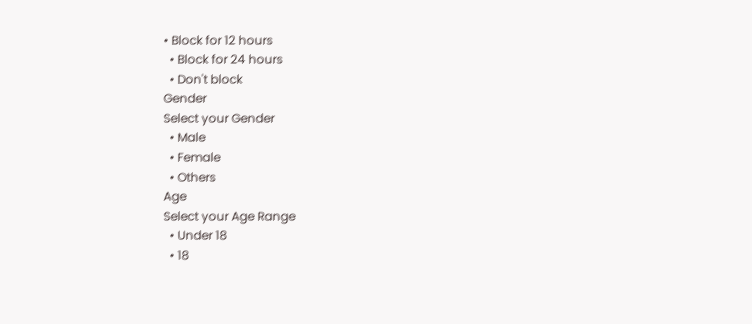• Block for 12 hours
  • Block for 24 hours
  • Don't block
Gender
Select your Gender
  • Male
  • Female
  • Others
Age
Select your Age Range
  • Under 18
  • 18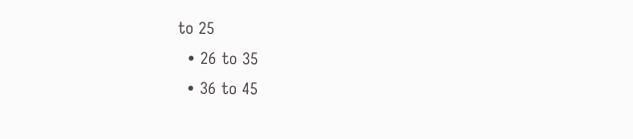to 25
  • 26 to 35
  • 36 to 45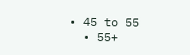• 45 to 55
  • 55+